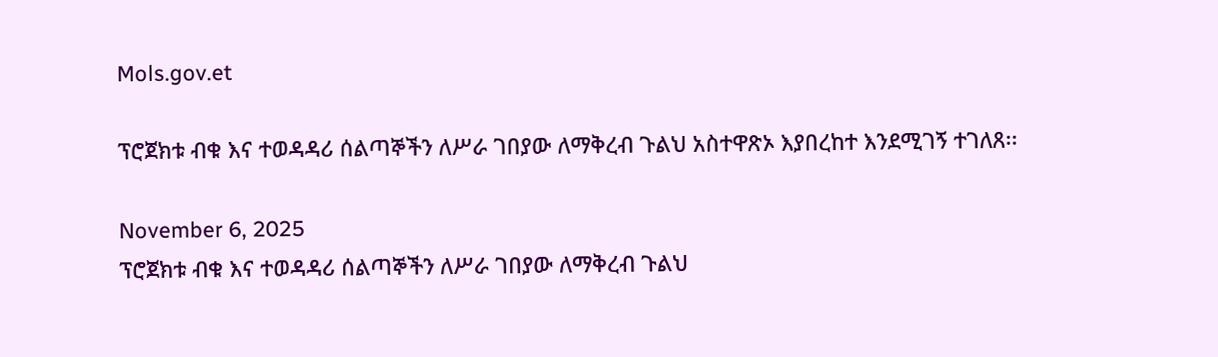Mols.gov.et

ፕሮጀክቱ ብቁ እና ተወዳዳሪ ሰልጣኞችን ለሥራ ገበያው ለማቅረብ ጉልህ አስተዋጽኦ እያበረከተ እንደሚገኝ ተገለጸ፡፡

November 6, 2025
ፕሮጀክቱ ብቁ እና ተወዳዳሪ ሰልጣኞችን ለሥራ ገበያው ለማቅረብ ጉልህ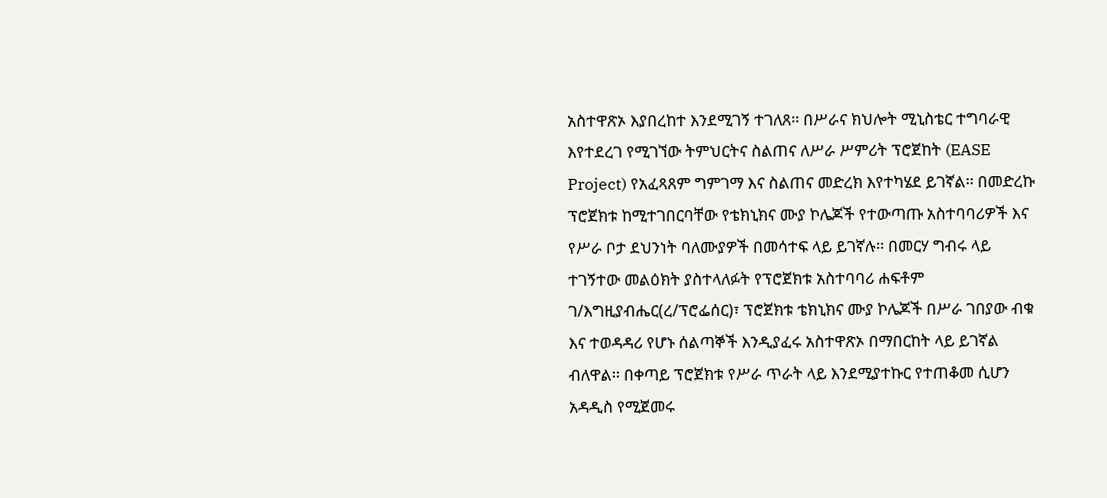አስተዋጽኦ እያበረከተ እንደሚገኝ ተገለጸ፡፡ በሥራና ክህሎት ሚኒስቴር ተግባራዊ እየተደረገ የሚገኘው ትምህርትና ስልጠና ለሥራ ሥምሪት ፕሮጀከት (EASE Project) የአፈጻጸም ግምገማ እና ስልጠና መድረክ እየተካሄደ ይገኛል፡፡ በመድረኩ ፕሮጀክቱ ከሚተገበርባቸው የቴክኒክና ሙያ ኮሌጆች የተውጣጡ አስተባባሪዎች እና የሥራ ቦታ ደህንነት ባለሙያዎች በመሳተፍ ላይ ይገኛሉ፡፡ በመርሃ ግብሩ ላይ ተገኝተው መልዕክት ያስተላለፉት የፕሮጀክቱ አስተባባሪ ሐፍቶም ገ/እግዚያብሔር(ረ/ፕሮፌሰር)፣ ፕሮጀክቱ ቴክኒክና ሙያ ኮሌጆች በሥራ ገበያው ብቁ እና ተወዳዳሪ የሆኑ ሰልጣኞች እንዲያፈሩ አስተዋጽኦ በማበርከት ላይ ይገኛል ብለዋል፡፡ በቀጣይ ፕሮጀክቱ የሥራ ጥራት ላይ እንደሚያተኩር የተጠቆመ ሲሆን አዳዲስ የሚጀመሩ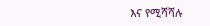እና የሚሻሻሉ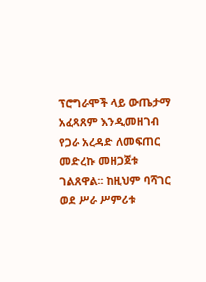ፕሮግራሞች ላይ ውጤታማ አፈጻጸም እንዲመዘገብ የጋራ አረዳድ ለመፍጠር መድረኩ መዘጋጀቱ ገልጸዋል፡፡ ከዚህም ባሻገር ወደ ሥራ ሥምሪቱ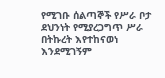የሚገቡ ሰልጣኞች የሥራ ቦታ ደህንነት የሚያረጋግጥ ሥራ በትኩረት እየተከናወነ እንደሚገኝም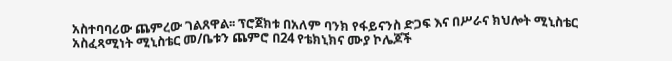አስተባባሪው ጨምረው ገልጸዋል፡፡ ፕሮጀክቱ በአለም ባንክ የፋይናንስ ድጋፍ እና በሥራና ክህሎት ሚኒስቴር አስፈጻሚነት ሚኒስቴር መ/ቤቱን ጨምሮ በ24 የቴክኒክና ሙያ ኮሌጆች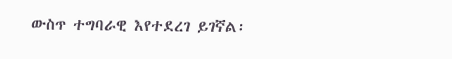ውስጥ ተግባራዊ እየተደረገ ይገኛል፡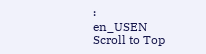፡
en_USEN
Scroll to Top